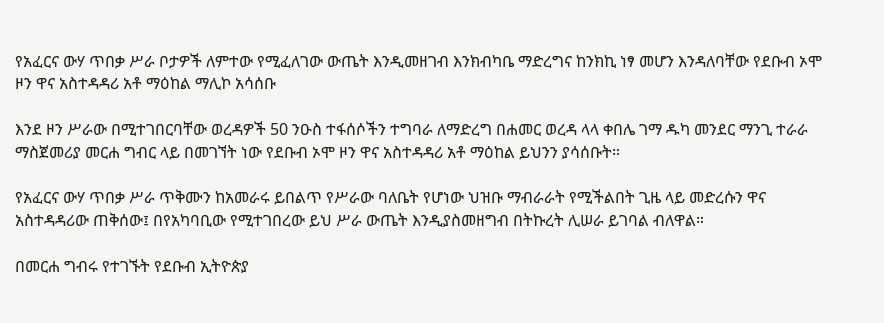የአፈርና ውሃ ጥበቃ ሥራ ቦታዎች ለምተው የሚፈለገው ውጤት እንዲመዘገብ እንክብካቤ ማድረግና ከንክኪ ነፃ መሆን እንዳለባቸው የደቡብ ኦሞ ዞን ዋና አስተዳዳሪ አቶ ማዕከል ማሊኮ አሳሰቡ

እንደ ዞን ሥራው በሚተገበርባቸው ወረዳዎች 50 ንዑስ ተፋሰሶችን ተግባራ ለማድረግ በሐመር ወረዳ ላላ ቀበሌ ገማ ዱካ መንደር ማንጊ ተራራ ማስጀመሪያ መርሐ ግብር ላይ በመገኘት ነው የደቡብ ኦሞ ዞን ዋና አስተዳዳሪ አቶ ማዕከል ይህንን ያሳሰቡት።

የአፈርና ውሃ ጥበቃ ሥራ ጥቅሙን ከአመራሩ ይበልጥ የሥራው ባለቤት የሆነው ህዝቡ ማብራራት የሚችልበት ጊዜ ላይ መድረሱን ዋና አስተዳዳሪው ጠቅሰው፤ በየአካባቢው የሚተገበረው ይህ ሥራ ውጤት እንዲያስመዘግብ በትኩረት ሊሠራ ይገባል ብለዋል።

በመርሐ ግብሩ የተገኙት የደቡብ ኢትዮጵያ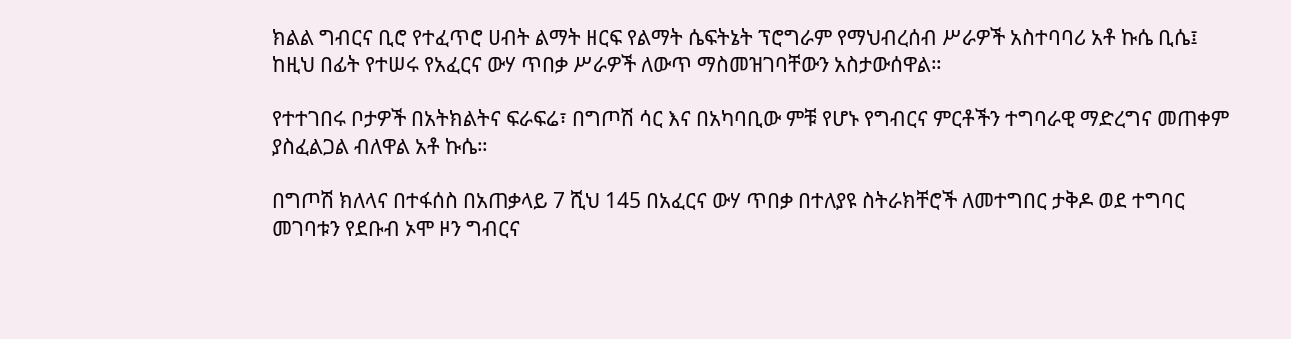ክልል ግብርና ቢሮ የተፈጥሮ ሀብት ልማት ዘርፍ የልማት ሴፍትኔት ፕሮግራም የማህብረሰብ ሥራዎች አስተባባሪ አቶ ኩሴ ቢሴ፤ ከዚህ በፊት የተሠሩ የአፈርና ውሃ ጥበቃ ሥራዎች ለውጥ ማስመዝገባቸውን አስታውሰዋል።

የተተገበሩ ቦታዎች በአትክልትና ፍራፍሬ፣ በግጦሽ ሳር እና በአካባቢው ምቹ የሆኑ የግብርና ምርቶችን ተግባራዊ ማድረግና መጠቀም ያስፈልጋል ብለዋል አቶ ኩሴ።

በግጦሽ ክለላና በተፋሰስ በአጠቃላይ 7 ሺህ 145 በአፈርና ውሃ ጥበቃ በተለያዩ ስትራክቸሮች ለመተግበር ታቅዶ ወደ ተግባር መገባቱን የደቡብ ኦሞ ዞን ግብርና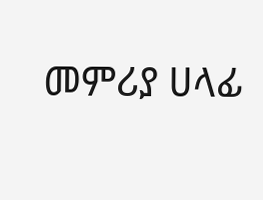መምሪያ ሀላፊ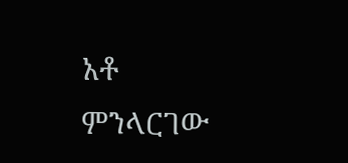አቶ ምንላርገው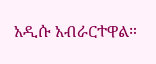አዲሱ አብራርተዋል።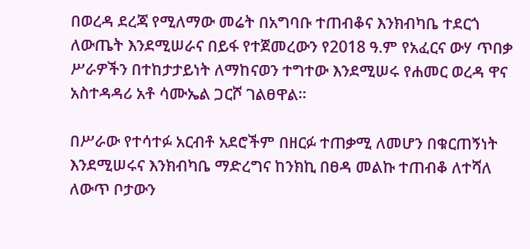በወረዳ ደረጃ የሚለማው መሬት በአግባቡ ተጠብቆና እንክብካቤ ተደርጎ ለውጤት እንደሚሠራና በይፋ የተጀመረውን የ2018 ዓ.ም የአፈርና ውሃ ጥበቃ ሥራዎችን በተከታታይነት ለማከናወን ተግተው እንደሚሠሩ የሐመር ወረዳ ዋና አስተዳዳሪ አቶ ሳሙኤል ጋርሾ ገልፀዋል።

በሥራው የተሳተፉ አርብቶ አደሮችም በዘርፉ ተጠቃሚ ለመሆን በቁርጠኝነት እንደሚሠሩና እንክብካቤ ማድረግና ከንክኪ በፀዳ መልኩ ተጠብቆ ለተሻለ ለውጥ ቦታውን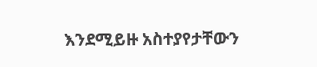እንደሚይዙ አስተያየታቸውን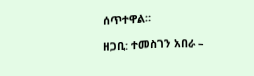ሰጥተዋል።

ዘጋቢ: ተመስገን አበራ –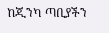ከጂንካ ጣቢያችን